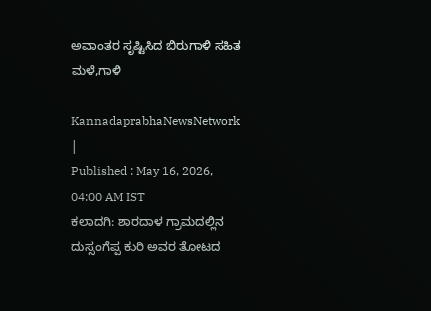ಅವಾಂತರ ಸೃಷ್ಟಿಸಿದ ಬಿರುಗಾಳಿ ಸಹಿತ ಮಳೆ,ಗಾಳಿ

KannadaprabhaNewsNetwork |
Published : May 16, 2026, 04:00 AM IST
ಕಲಾದಗಿ: ಶಾರದಾಳ ಗ್ರಾಮದಲ್ಲಿನ ದುಸ್ಸಂಗೆಪ್ಪ ಕುರಿ ಅವರ ತೋಟದ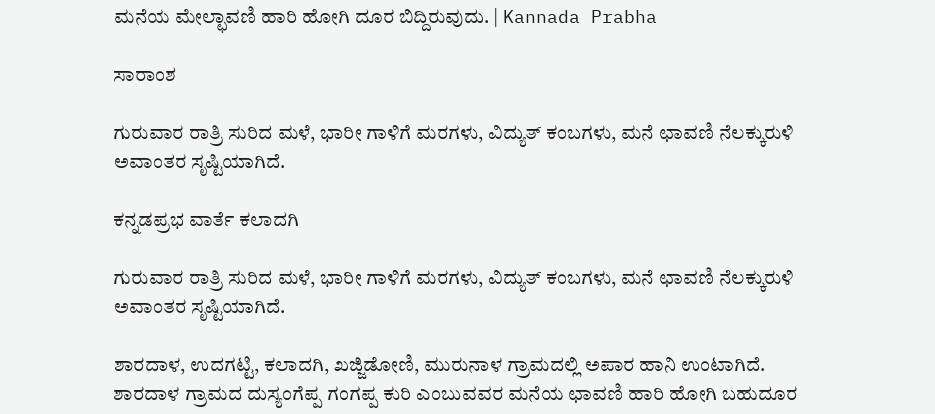ಮನೆಯ ಮೇಲ್ಛಾವಣಿ ಹಾರಿ ಹೋಗಿ ದೂರ ಬಿದ್ದಿರುವುದು. | Kannada Prabha

ಸಾರಾಂಶ

ಗುರುವಾರ ರಾತ್ರಿ ಸುರಿದ ಮಳೆ, ಭಾರೀ ಗಾಳಿಗೆ ಮರಗಳು, ವಿದ್ಯುತ್‌ ಕಂಬಗಳು, ಮನೆ ಛಾವಣಿ ನೆಲಕ್ಕುರುಳಿ ಅವಾಂತರ ಸೃಷ್ಟಿಯಾಗಿದೆ.

ಕನ್ನಡಪ್ರಭ ವಾರ್ತೆ ಕಲಾದಗಿ

ಗುರುವಾರ ರಾತ್ರಿ ಸುರಿದ ಮಳೆ, ಭಾರೀ ಗಾಳಿಗೆ ಮರಗಳು, ವಿದ್ಯುತ್‌ ಕಂಬಗಳು, ಮನೆ ಛಾವಣಿ ನೆಲಕ್ಕುರುಳಿ ಅವಾಂತರ ಸೃಷ್ಟಿಯಾಗಿದೆ.

ಶಾರದಾಳ, ಉದಗಟ್ಟಿ, ಕಲಾದಗಿ, ಖಜ್ಜಿಡೋಣಿ, ಮುರುನಾಳ ಗ್ರಾಮದಲ್ಲಿ ಅಪಾರ ಹಾನಿ ಉಂಟಾಗಿದೆ. ಶಾರದಾಳ ಗ್ರಾಮದ ದುಸ್ಯಂಗೆಪ್ಪ ಗಂಗಪ್ಪ ಕುರಿ ಎಂಬುವವರ ಮನೆಯ ಛಾವಣಿ ಹಾರಿ ಹೋಗಿ ಬಹುದೂರ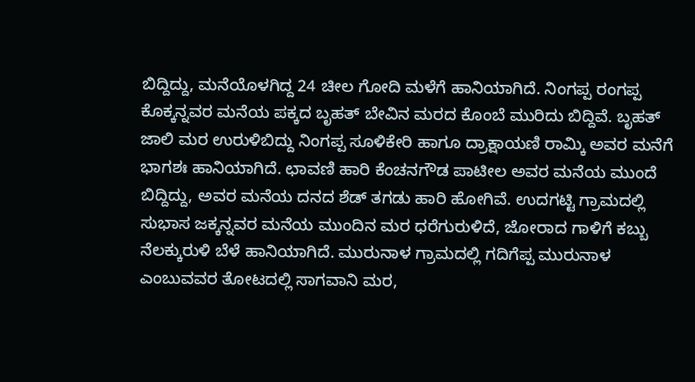ಬಿದ್ದಿದ್ದು, ಮನೆಯೊಳಗಿದ್ದ 24 ಚೀಲ ಗೋದಿ ಮಳೆಗೆ ಹಾನಿಯಾಗಿದೆ. ನಿಂಗಪ್ಪ ರಂಗಪ್ಪ ಕೊಕ್ಕನ್ನವರ ಮನೆಯ ಪಕ್ಕದ ಬೃಹತ್‌ ಬೇವಿನ ಮರದ ಕೊಂಬೆ ಮುರಿದು ಬಿದ್ದಿವೆ. ಬೃಹತ್ ಜಾಲಿ ಮರ ಉರುಳಿಬಿದ್ದು ನಿಂಗಪ್ಪ ಸೂಳಿಕೇರಿ ಹಾಗೂ ದ್ರಾಕ್ಷಾಯಣಿ ರಾಮ್ಕಿ ಅವರ ಮನೆಗೆ ಭಾಗಶಃ ಹಾನಿಯಾಗಿದೆ. ಛಾವಣಿ ಹಾರಿ ಕೆಂಚನಗೌಡ ಪಾಟೀಲ ಅವರ ಮನೆಯ ಮುಂದೆ ಬಿದ್ದಿದ್ದು, ಅವರ ಮನೆಯ ದನದ ಶೆಡ್‌ ತಗಡು ಹಾರಿ ಹೋಗಿವೆ. ಉದಗಟ್ಟಿ ಗ್ರಾಮದಲ್ಲಿ ಸುಭಾಸ ಜಕ್ಕನ್ನವರ ಮನೆಯ ಮುಂದಿನ ಮರ ಧರೆಗುರುಳಿದೆ, ಜೋರಾದ ಗಾಳಿಗೆ ಕಬ್ಬು ನೆಲಕ್ಕುರುಳಿ ಬೆಳೆ ಹಾನಿಯಾಗಿದೆ. ಮುರುನಾಳ ಗ್ರಾಮದಲ್ಲಿ ಗದಿಗೆಪ್ಪ ಮುರುನಾಳ ಎಂಬುವವರ ತೋಟದಲ್ಲಿ ಸಾಗವಾನಿ ಮರ,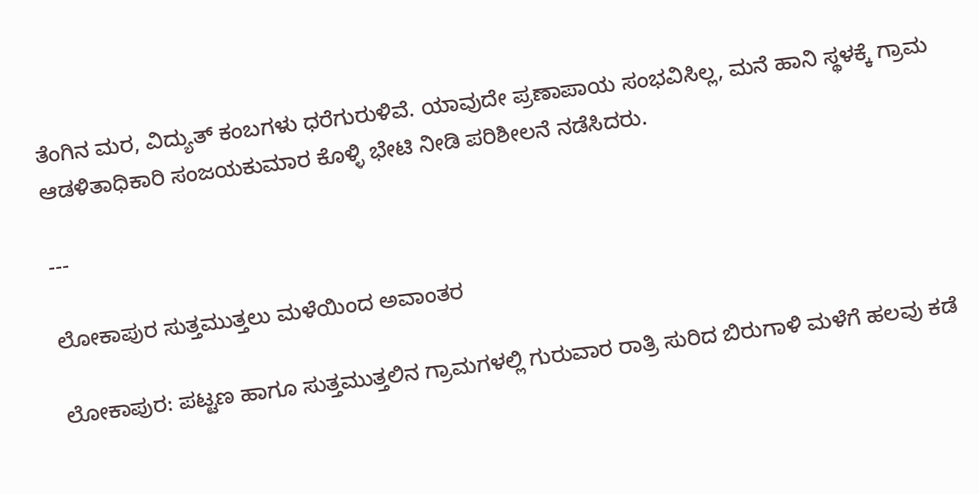ತೆಂಗಿನ ಮರ, ವಿದ್ಯುತ್ ಕಂಬಗಳು ಧರೆಗುರುಳಿವೆ. ಯಾವುದೇ ಪ್ರಣಾಪಾಯ ಸಂಭವಿಸಿಲ್ಲ, ಮನೆ ಹಾನಿ ಸ್ಥಳಕ್ಕೆ ಗ್ರಾಮ ಆಡಳಿತಾಧಿಕಾರಿ ಸಂಜಯಕುಮಾರ ಕೊಳ್ಳಿ ಭೇಟಿ ನೀಡಿ ಪರಿಶೀಲನೆ ನಡೆಸಿದರು.

---

ಲೋಕಾಪುರ ಸುತ್ತಮುತ್ತಲು ಮಳೆಯಿಂದ ಅವಾಂತರ

ಲೋಕಾಪುರ: ಪಟ್ಟಣ ಹಾಗೂ ಸುತ್ತಮುತ್ತಲಿನ ಗ್ರಾಮಗಳಲ್ಲಿ ಗುರುವಾರ ರಾತ್ರಿ ಸುರಿದ ಬಿರುಗಾಳಿ ಮಳೆಗೆ ಹಲವು ಕಡೆ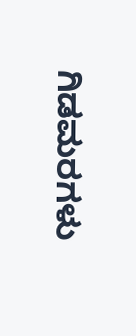ಗಿಡಮರಗಳು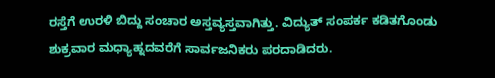ರಸ್ತೆಗೆ ಉರಳಿ ಬಿದ್ದು ಸಂಚಾರ ಅಸ್ತವ್ಯಸ್ತವಾಗಿತ್ತು. ವಿದ್ಯುತ್ ಸಂಪರ್ಕ ಕಡಿತಗೊಂಡು ಶುಕ್ರವಾರ ಮಧ್ಯಾಹ್ನದವರೆಗೆ ಸಾರ್ವಜನಿಕರು ಪರದಾಡಿದರು.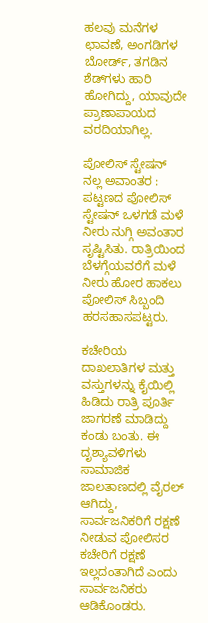ಹಲವು ಮನೆಗಳ ಛಾವಣೆ, ಅಂಗಡಿಗಳ ಬೋರ್ಡ್‌, ತಗಡಿನ ಶೆಡ್‌ಗಳು ಹಾರಿ ಹೋಗಿದ್ದು, ಯಾವುದೇ ಪ್ರಾಣಾಪಾಯದ ವರದಿಯಾಗಿಲ್ಲ.

ಪೋಲಿಸ್ ಸ್ಟೇಷನ್ ನಲ್ಲ ಅವಾಂತರ : ಪಟ್ಟಣದ ಪೋಲಿಸ್ ಸ್ಟೇಷನ್ ಒಳಗಡೆ ಮಳೆ ನೀರು ನುಗ್ಗಿ ಅವಂತಾರ ಸೃಷ್ಟಿಸಿತು. ರಾತ್ರಿಯಿಂದ ಬೆಳಗ್ಗೆಯವರೆಗೆ ಮಳೆ ನೀರು ಹೋರ ಹಾಕಲು ಪೋಲಿಸ್ ಸಿಬ್ಬಂದಿ ಹರಸಹಾಸಪಟ್ಟರು.

ಕಚೇರಿಯ ದಾಖಲಾತಿಗಳ ಮತ್ತು ವಸ್ತುಗಳನ್ನು ಕೈಯಿಲ್ಲಿ ಹಿಡಿದು ರಾತ್ರಿ ಪೂರ್ತಿ ಜಾಗರಣೆ ಮಾಡಿದ್ದು ಕಂಡು ಬಂತು. ಈ ದೃಶ್ಯಾವಳಿಗಳು ಸಾಮಾಜಿಕ ಜಾಲತಾಣದಲ್ಲಿ ವೈರಲ್‌ ಆಗಿದ್ದು, ಸಾರ್ವಜನಿಕರಿಗೆ ರಕ್ಷಣೆ ನೀಡುವ ಪೋಲಿಸರ ಕಚೇರಿಗೆ ರಕ್ಷಣೆ ಇಲ್ಲದಂತಾಗಿದೆ ಎಂದು ಸಾರ್ವಜನಿಕರು ಆಡಿಕೊಂಡರು.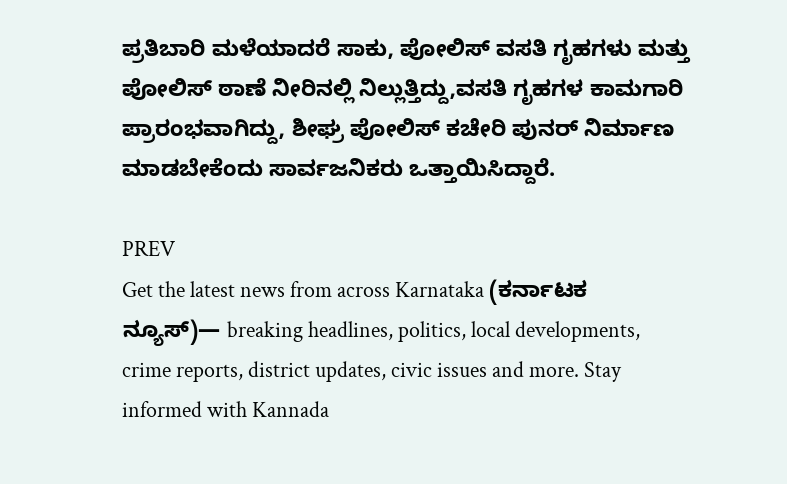ಪ್ರತಿಬಾರಿ ಮಳೆಯಾದರೆ ಸಾಕು, ಪೋಲಿಸ್ ವಸತಿ ಗೃಹಗಳು ಮತ್ತು ಪೋಲಿಸ್ ಠಾಣೆ ನೀರಿನಲ್ಲಿ ನಿಲ್ಲುತ್ತಿದ್ದು,ವಸತಿ ಗೃಹಗಳ ಕಾಮಗಾರಿ ಪ್ರಾರಂಭವಾಗಿದ್ದು, ಶೀಘ್ರ ಪೋಲಿಸ್ ಕಚೇರಿ ಪುನರ್ ನಿರ್ಮಾಣ ಮಾಡಬೇಕೆಂದು ಸಾರ್ವಜನಿಕರು ಒತ್ತಾಯಿಸಿದ್ದಾರೆ.

PREV
Get the latest news from across Karnataka (ಕರ್ನಾಟಕ ನ್ಯೂಸ್)— breaking headlines, politics, local developments, crime reports, district updates, civic issues and more. Stay informed with Kannada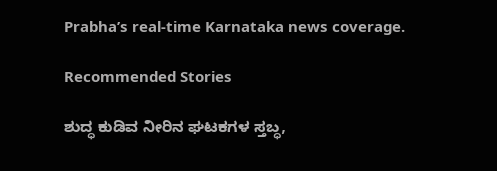Prabha’s real‑time Karnataka news coverage.

Recommended Stories

ಶುದ್ಧ ಕುಡಿವ ನೀರಿನ ಘಟಕಗಳ ಸ್ತಬ್ಧ,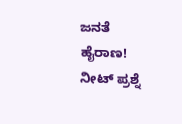ಜನತೆ ಹೈರಾಣ!
ನೀಟ್‌ ಪ್ರಶ್ನೆ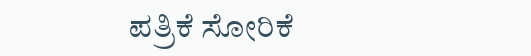ಪತ್ರಿಕೆ ಸೋರಿಕೆ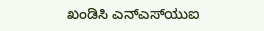ಖಂಡಿಸಿ ಎನ್‌ಎಸ್‌ಯುಐ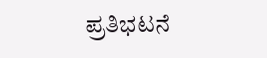ಪ್ರತಿಭಟನೆ